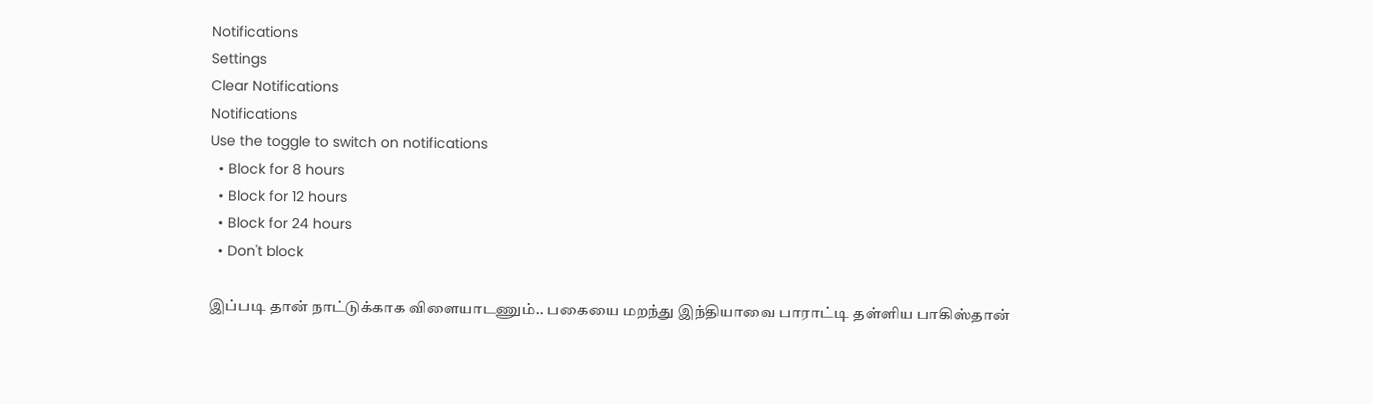Notifications
Settings
Clear Notifications
Notifications
Use the toggle to switch on notifications
  • Block for 8 hours
  • Block for 12 hours
  • Block for 24 hours
  • Don't block

இப்படி தான் நாட்டுக்காக விளையாடணும்.. பகையை மறந்து இந்தியாவை பாராட்டி தள்ளிய பாகிஸ்தான்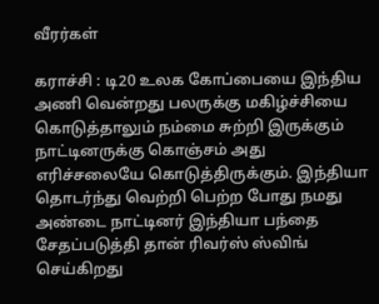வீரர்கள்

கராச்சி : டி20 உலக கோப்பையை இந்திய அணி வென்றது பலருக்கு மகிழ்ச்சியை கொடுத்தாலும் நம்மை சுற்றி இருக்கும் நாட்டினருக்கு கொஞ்சம் அது எரிச்சலையே கொடுத்திருக்கும். இந்தியா தொடர்ந்து வெற்றி பெற்ற போது நமது அண்டை நாட்டினர் இந்தியா பந்தை சேதப்படுத்தி தான் ரிவர்ஸ் ஸ்விங் செய்கிறது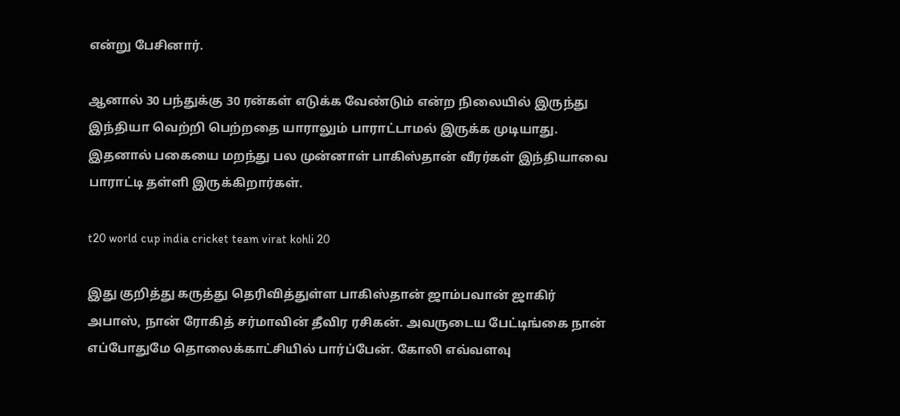என்று பேசினார்.

ஆனால் 30 பந்துக்கு 30 ரன்கள் எடுக்க வேண்டும் என்ற நிலையில் இருந்து இந்தியா வெற்றி பெற்றதை யாராலும் பாராட்டாமல் இருக்க முடியாது. இதனால் பகையை மறந்து பல முன்னாள் பாகிஸ்தான் வீரர்கள் இந்தியாவை பாராட்டி தள்ளி இருக்கிறார்கள்.

t20 world cup india cricket team virat kohli 20

இது குறித்து கருத்து தெரிவித்துள்ள பாகிஸ்தான் ஜாம்பவான் ஜாகிர் அபாஸ், நான் ரோகித் சர்மாவின் தீவிர ரசிகன். அவருடைய பேட்டிங்கை நான் எப்போதுமே தொலைக்காட்சியில் பார்ப்பேன். கோலி எவ்வளவு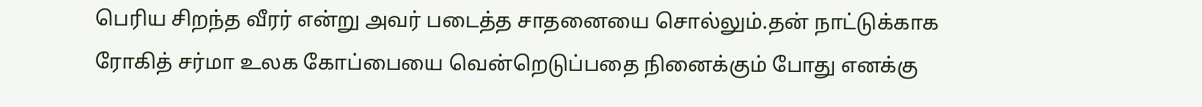பெரிய சிறந்த வீரர் என்று அவர் படைத்த சாதனையை சொல்லும்.தன் நாட்டுக்காக ரோகித் சர்மா உலக கோப்பையை வென்றெடுப்பதை நினைக்கும் போது எனக்கு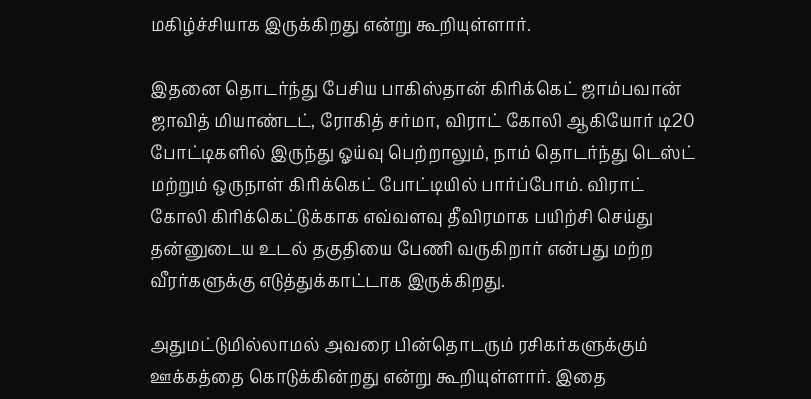மகிழ்ச்சியாக இருக்கிறது என்று கூறியுள்ளார்.

இதனை தொடர்ந்து பேசிய பாகிஸ்தான் கிரிக்கெட் ஜாம்பவான் ஜாவித் மியாண்டட், ரோகித் சர்மா, விராட் கோலி ஆகியோர் டி20 போட்டிகளில் இருந்து ஓய்வு பெற்றாலும், நாம் தொடர்ந்து டெஸ்ட் மற்றும் ஒருநாள் கிரிக்கெட் போட்டியில் பார்ப்போம். விராட் கோலி கிரிக்கெட்டுக்காக எவ்வளவு தீவிரமாக பயிற்சி செய்து தன்னுடைய உடல் தகுதியை பேணி வருகிறார் என்பது மற்ற வீரர்களுக்கு எடுத்துக்காட்டாக இருக்கிறது.

அதுமட்டுமில்லாமல் அவரை பின்தொடரும் ரசிகர்களுக்கும் ஊக்கத்தை கொடுக்கின்றது என்று கூறியுள்ளார். இதை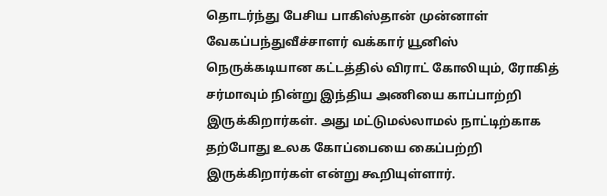தொடர்ந்து பேசிய பாகிஸ்தான் முன்னாள் வேகப்பந்துவீச்சாளர் வக்கார் யூனிஸ் நெருக்கடியான கட்டத்தில் விராட் கோலியும், ரோகித் சர்மாவும் நின்று இந்திய அணியை காப்பாற்றி இருக்கிறார்கள். அது மட்டுமல்லாமல் நாட்டிற்காக தற்போது உலக கோப்பையை கைப்பற்றி இருக்கிறார்கள் என்று கூறியுள்ளார்.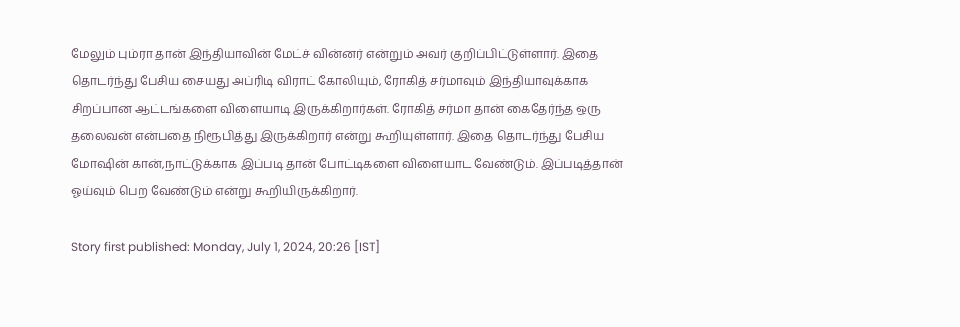மேலும் பும்ரா தான் இந்தியாவின் மேட்ச் வின்னர் என்றும் அவர் குறிப்பிட்டுள்ளார். இதை தொடர்ந்து பேசிய சையது அப்ரிடி விராட் கோலியும், ரோகித் சர்மாவும் இந்தியாவுக்காக சிறப்பான ஆட்டங்களை விளையாடி இருக்கிறார்கள். ரோகித் சர்மா தான் கைதேர்ந்த ஒரு தலைவன் என்பதை நிரூபித்து இருக்கிறார் என்று கூறியுள்ளார். இதை தொடர்ந்து பேசிய மோஷின் கான்,நாட்டுக்காக இப்படி தான் போட்டிகளை விளையாட வேண்டும். இப்படித்தான் ஓய்வும் பெற வேண்டும் என்று கூறியிருக்கிறார்.

Story first published: Monday, July 1, 2024, 20:26 [IST]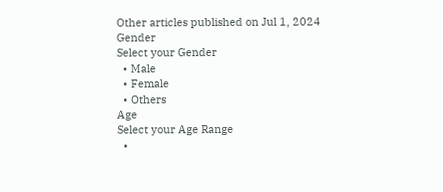Other articles published on Jul 1, 2024
Gender
Select your Gender
  • Male
  • Female
  • Others
Age
Select your Age Range
  •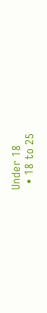Under 18
  • 18 to 25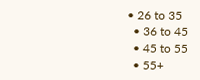• 26 to 35
  • 36 to 45
  • 45 to 55
  • 55+